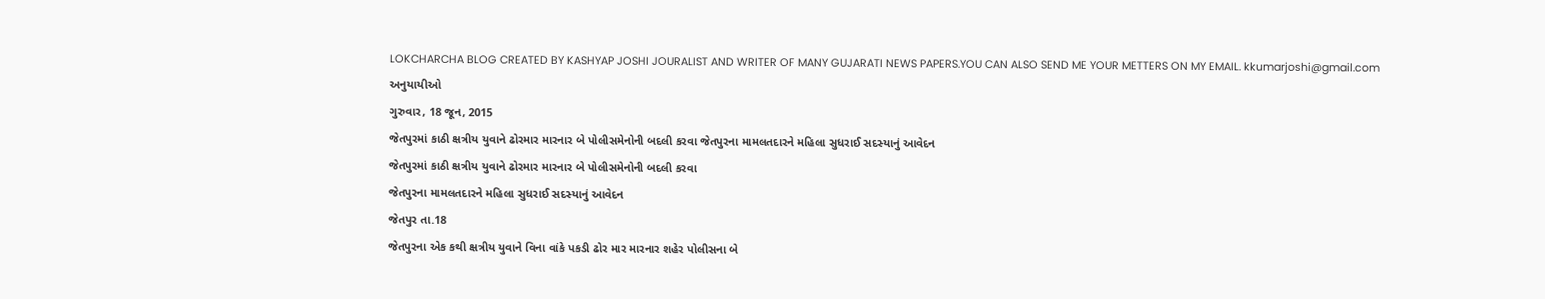LOKCHARCHA BLOG CREATED BY KASHYAP JOSHI JOURALIST AND WRITER OF MANY GUJARATI NEWS PAPERS.YOU CAN ALSO SEND ME YOUR METTERS ON MY EMAIL. kkumarjoshi@gmail.com
અનુયાયીઓ
ગુરુવાર, 18 જૂન, 2015
જેતપુરમાં કાઠી ક્ષત્રીય યુવાને ઢોરમાર મારનાર બે પોલીસમેનોની બદલી કરવા જેતપુરના મામલતદારને મહિલા સુધરાઈ સદસ્યાનું આવેદન
જેતપુરમાં કાઠી ક્ષત્રીય યુવાને ઢોરમાર મારનાર બે પોલીસમેનોની બદલી કરવા
જેતપુરના મામલતદારને મહિલા સુધરાઈ સદસ્યાનું આવેદન
જેતપુર તા.18
જેતપુરના એક કથી ક્ષત્રીય યુવાને વિના વાંકે પકડી ઢોર માર મારનાર શહેર પોલીસના બે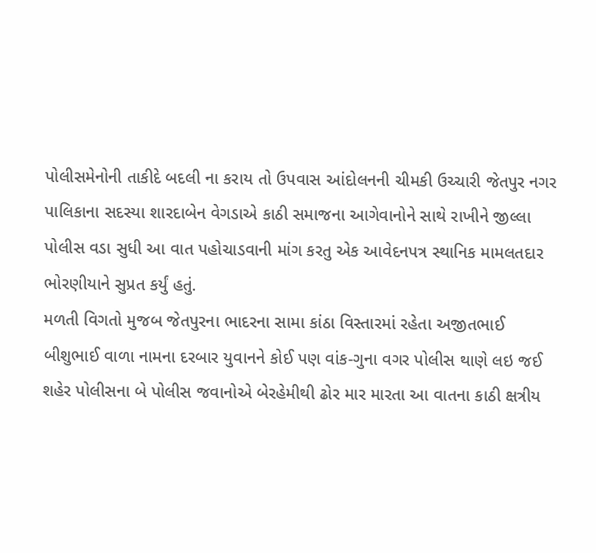પોલીસમેનોની તાકીદે બદલી ના કરાય તો ઉપવાસ આંદોલનની ચીમકી ઉચ્ચારી જેતપુર નગર પાલિકાના સદસ્યા શારદાબેન વેગડાએ કાઠી સમાજના આગેવાનોને સાથે રાખીને જીલ્લા પોલીસ વડા સુધી આ વાત પહોચાડવાની માંગ કરતુ એક આવેદનપત્ર સ્થાનિક મામલતદાર ભોરણીયાને સુપ્રત કર્યું હતું.
મળતી વિગતો મુજબ જેતપુરના ભાદરના સામા કાંઠા વિસ્તારમાં રહેતા અજીતભાઈ બીશુભાઈ વાળા નામના દરબાર યુવાનને કોઈ પણ વાંક-ગુના વગર પોલીસ થાણે લઇ જઈ શહેર પોલીસના બે પોલીસ જવાનોએ બેરહેમીથી ઢોર માર મારતા આ વાતના કાઠી ક્ષત્રીય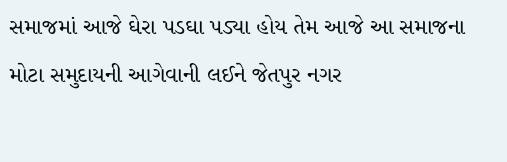સમાજમાં આજે ઘેરા પડઘા પડ્યા હોય તેમ આજે આ સમાજના મોટા સમુદાયની આગેવાની લઈને જેતપુર નગર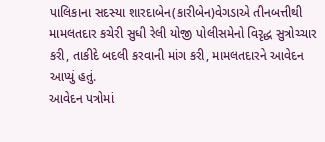પાલિકાના સદસ્યા શારદાબેન(કારીબેન)વેગડાએ તીનબત્તીથી મામલતદાર કચેરી સુધી રેલી યોજી પોલીસમેનો વિરૃદ્ધ સુત્રોચ્ચાર કરી, તાકીદે બદલી કરવાની માંગ કરી, મામલતદારને આવેદન આપ્યું હતું.
આવેદન પત્રોમાં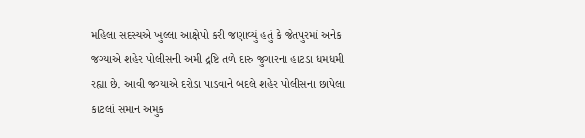મહિલા સદસ્યએ ખુલ્લા આક્ષેપો કરી જણાવ્યું હતું કે જેતપુરમાં અનેક જગ્યાએ શહેર પોલીસની અમી દ્રષ્ટિ તળે દારુ જુગારના હાટડા ધમધમી રહ્યા છે. આવી જગ્યાએ દરોડા પાડવાને બદલે શહેર પોલીસના છાપેલા કાટલાં સમાન અમુક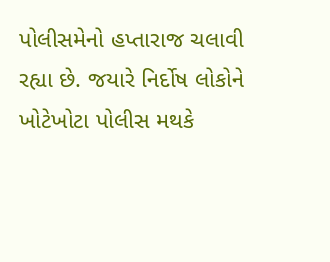પોલીસમેનો હપ્તારાજ ચલાવી રહ્યા છે. જયારે નિર્દોષ લોકોને ખોટેખોટા પોલીસ મથકે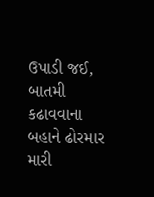ઉપાડી જઈ, બાતમી કઢાવવાના બહાને ઢોરમાર મારી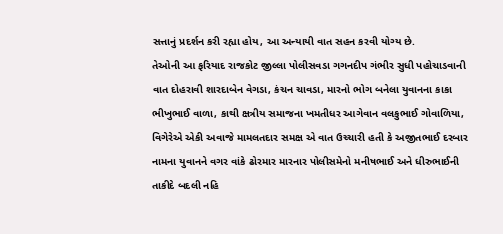સત્તાનું પ્રદર્શન કરી રહ્યા હોય, આ અન્યાયી વાત સહન કરવી યોગ્ય છે.
તેઓની આ ફરિયાદ રાજકોટ જીલ્લા પોલીસવડા ગગનદીપ ગંભીર સુધી પહોચાડવાની વાત દોહરાવી શારદાબેન વેગડા, કંચન ચાવડા, મારનો ભોગ બનેલા યુવાનના કાકા ભીખુભાઈ વાળા, કાથી ક્ષત્રીય સમાજના ખમતીધર આગેવાન વલકુભાઈ ગોવાળિયા, વિગેરેએ એકી અવાજે મામલતદાર સમક્ષ એ વાત ઉચ્ચારી હતી કે અજીતભાઈ દરબાર નામના યુવાનને વગર વાંકે ઢોરમાર મારનાર પોલીસમેનો મનીષભાઈ અને ધીરુભાઈની તાકીદે બદલી નહિ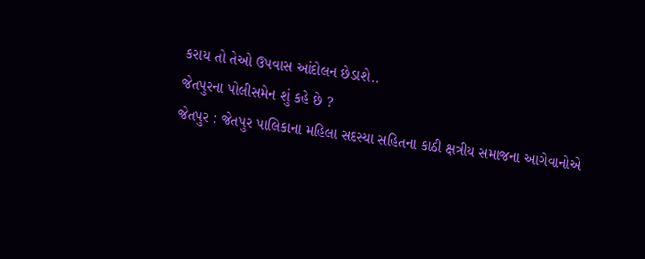કરાય તો તેઓ ઉપવાસ આંદોલન છેડાશે..
જેતપુરના પોલીસમેન શું કહે છે ?
જેતપુર : જેતપુર પાલિકાના મહિલા સદસ્યા સહિતના કાઠી ક્ષત્રીય સમાજના આગેવાનોએ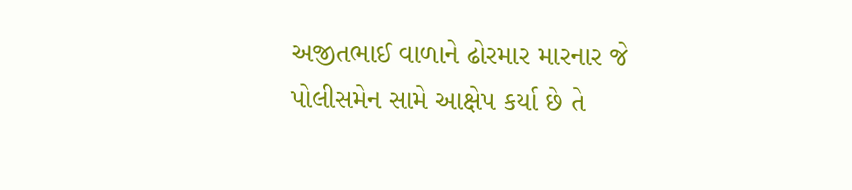અજીતભાઈ વાળાને ઢોરમાર મારનાર જે પોલીસમેન સામે આક્ષેપ કર્યા છે તે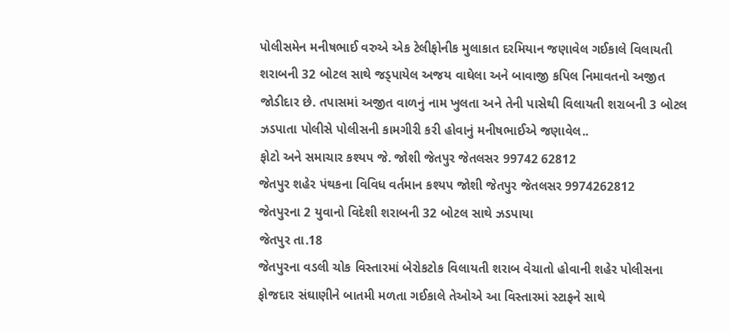પોલીસમેન મનીષભાઈ વરુએ એક ટેલીફોનીક મુલાકાત દરમિયાન જણાવેલ ગઈકાલે વિલાયતી શરાબની 32 બોટલ સાથે જડ્પાયેલ અજય વાઘેલા અને બાવાજી કપિલ નિમાવતનો અજીત જોડીદાર છે. તપાસમાં અજીત વાળનું નામ ખુલતા અને તેની પાસેથી વિલાયતી શરાબની 3 બોટલ ઝડપાતા પોલીસે પોલીસની કામગીરી કરી હોવાનું મનીષભાઈએ જણાવેલ..
ફોટો અને સમાચાર કશ્યપ જે. જોશી જેતપુર જેતલસર 99742 62812
જેતપુર શહેર પંથકના વિવિધ વર્તમાન કશ્યપ જોશી જેતપુર જેતલસર 9974262812
જેતપુરના 2 યુવાનો વિદેશી શરાબની 32 બોટલ સાથે ઝડપાયા
જેતપુર તા.18
જેતપુરના વડલી ચોક વિસ્તારમાં બેરોકટોક વિલાયતી શરાબ વેચાતો હોવાની શહેર પોલીસના ફોજદાર સંઘાણીને બાતમી મળતા ગઈકાલે તેઓએ આ વિસ્તારમાં સ્ટાફને સાથે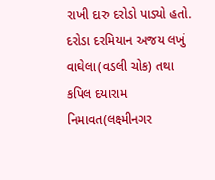રાખી દારુ દરોડો પાડ્યો હતો. દરોડા દરમિયાન અજય લખું વાઘેલા(વડલી ચોક) તથા કપિલ દયારામ નિમાવત(લક્ષ્મીનગર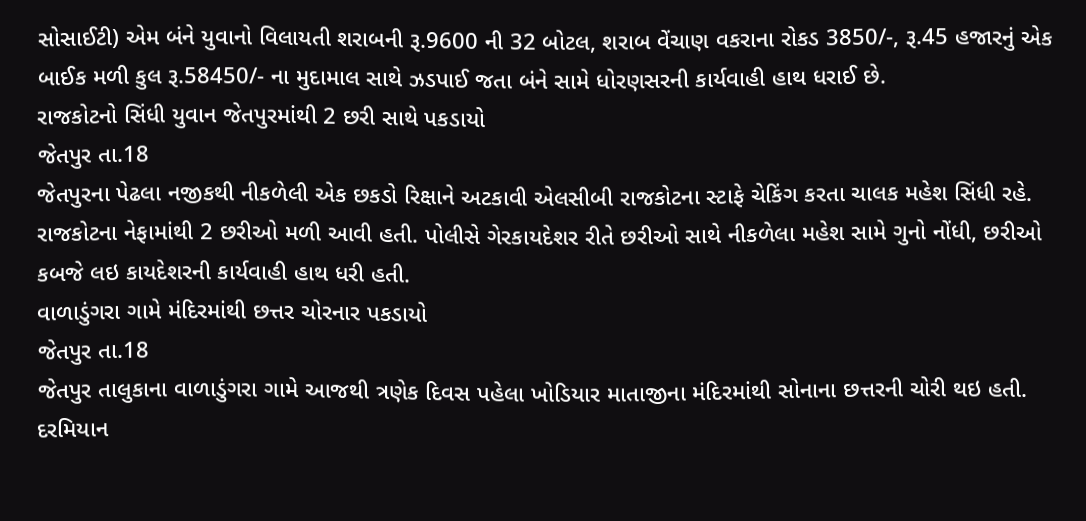સોસાઈટી) એમ બંને યુવાનો વિલાયતી શરાબની રૂ.9600 ની 32 બોટલ, શરાબ વેંચાણ વકરાના રોકડ 3850/-, રૂ.45 હજારનું એક બાઈક મળી કુલ રૂ.58450/- ના મુદામાલ સાથે ઝડપાઈ જતા બંને સામે ધોરણસરની કાર્યવાહી હાથ ધરાઈ છે.
રાજકોટનો સિંધી યુવાન જેતપુરમાંથી 2 છરી સાથે પકડાયો
જેતપુર તા.18
જેતપુરના પેઢલા નજીકથી નીકળેલી એક છકડો રિક્ષાને અટકાવી એલસીબી રાજકોટના સ્ટાફે ચેકિંગ કરતા ચાલક મહેશ સિંધી રહે. રાજકોટના નેફામાંથી 2 છરીઓ મળી આવી હતી. પોલીસે ગેરકાયદેશર રીતે છરીઓ સાથે નીકળેલા મહેશ સામે ગુનો નોંધી, છરીઓ કબજે લઇ કાયદેશરની કાર્યવાહી હાથ ધરી હતી.
વાળાડુંગરા ગામે મંદિરમાંથી છત્તર ચોરનાર પકડાયો
જેતપુર તા.18
જેતપુર તાલુકાના વાળાડુંગરા ગામે આજથી ત્રણેક દિવસ પહેલા ખોડિયાર માતાજીના મંદિરમાંથી સોનાના છત્તરની ચોરી થઇ હતી. દરમિયાન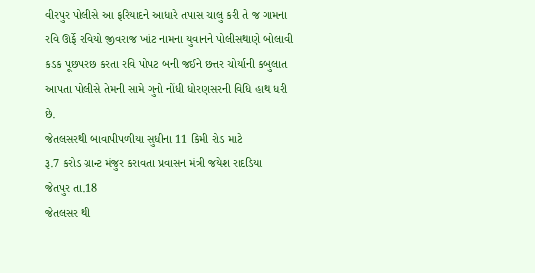વીરપુર પોલીસે આ ફરિયાદને આધારે તપાસ ચાલુ કરી તે જ ગામના રવિ ઊર્ફે રવિયો જીવરાજ ખાંટ નામના યુવાનને પોલીસથાણે બોલાવી કડક પૂછપરછ કરતા રવિ પોપટ બની જઈને છત્તર ચોર્યાની કબુલાત આપતા પોલીસે તેમની સામે ગુનો નોંધી ધોરણસરની વિધિ હાથ ધરી છે.
જેતલસરથી બાવાપીપળીયા સુધીના 11 કિમી રોડ માટે
રૂ.7 કરોડ ગ્રાન્ટ મંજુર કરાવતા પ્રવાસન મંત્રી જયેશ રાદડિયા
જેતપુર તા.18
જેતલસર થી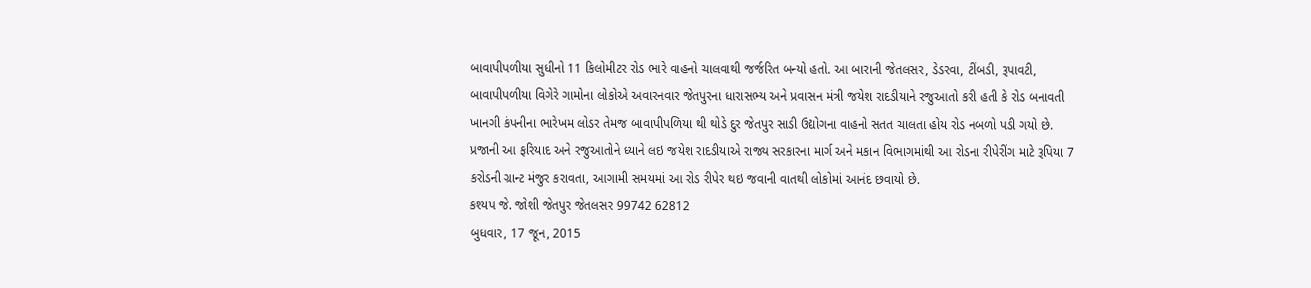બાવાપીપળીયા સુધીનો 11 કિલોમીટર રોડ ભારે વાહનો ચાલવાથી જર્જરિત બન્યો હતો. આ બારાની જેતલસર, ડેડરવા, ટીંબડી, રૂપાવટી, બાવાપીપળીયા વિગેરે ગામોના લોકોએ અવારનવાર જેતપુરના ધારાસભ્ય અને પ્રવાસન મંત્રી જયેશ રાદડીયાને રજુઆતો કરી હતી કે રોડ બનાવતી ખાનગી કંપનીના ભારેખમ લોડર તેમજ બાવાપીપળિયા થી થોડે દુર જેતપુર સાડી ઉદ્યોગના વાહનો સતત ચાલતા હોય રોડ નબળો પડી ગયો છે.
પ્રજાની આ ફરિયાદ અને રજુઆતોને ધ્યાને લઇ જયેશ રાદડીયાએ રાજ્ય સરકારના માર્ગ અને મકાન વિભાગમાંથી આ રોડના રીપેરીંગ માટે રૂપિયા 7 કરોડની ગ્રાન્ટ મંજુર કરાવતા, આગામી સમયમાં આ રોડ રીપેર થઇ જવાની વાતથી લોકોમાં આનંદ છવાયો છે.
કશ્યપ જે. જોશી જેતપુર જેતલસર 99742 62812
બુધવાર, 17 જૂન, 2015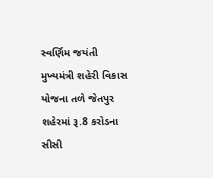સ્વર્ણિમ જયંતી મુખ્યમંત્રી શહેરી વિકાસ યોજના તળે જેતપુર શહેરમાં રૂ.8 કરોડના સીસી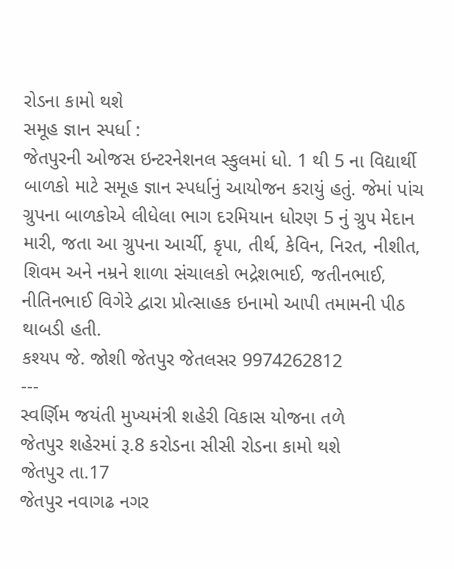રોડના કામો થશે
સમૂહ જ્ઞાન સ્પર્ધા :
જેતપુરની ઓજસ ઇન્ટરનેશનલ સ્કુલમાં ધો. 1 થી 5 ના વિદ્યાર્થી બાળકો માટે સમૂહ જ્ઞાન સ્પર્ધાનું આયોજન કરાયું હતું. જેમાં પાંચ ગ્રુપના બાળકોએ લીધેલા ભાગ દરમિયાન ધોરણ 5 નું ગ્રુપ મેદાન મારી, જતા આ ગ્રુપના આર્ચી, કૃપા, તીર્થ, કેવિન, નિરત, નીશીત, શિવમ અને નમ્રને શાળા સંચાલકો ભદ્રેશભાઈ, જતીનભાઈ, નીતિનભાઈ વિગેરે દ્વારા પ્રોત્સાહક ઇનામો આપી તમામની પીઠ થાબડી હતી.
કશ્યપ જે. જોશી જેતપુર જેતલસર 9974262812
---
સ્વર્ણિમ જયંતી મુખ્યમંત્રી શહેરી વિકાસ યોજના તળે
જેતપુર શહેરમાં રૂ.8 કરોડના સીસી રોડના કામો થશે
જેતપુર તા.17
જેતપુર નવાગઢ નગર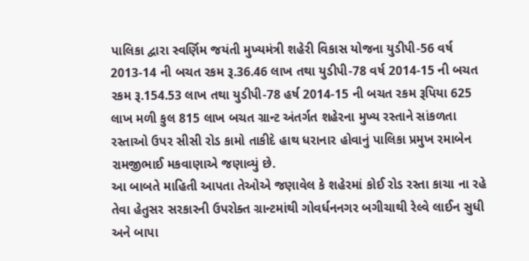પાલિકા દ્વારા સ્વર્ણિમ જયંતી મુખ્યમંત્રી શહેરી વિકાસ યોજના યુડીપી-56 વર્ષ 2013-14 ની બચત રકમ રૂ.36.46 લાખ તથા યુડીપી-78 વર્ષ 2014-15 ની બચત રકમ રૂ.154.53 લાખ તથા યુડીપી-78 હર્ષ 2014-15 ની બચત રકમ રૂપિયા 625 લાખ મળી કુલ 815 લાખ બચત ગ્રાન્ટ અંતર્ગત શહેરના મુખ્ય રસ્તાને સાંકળતા રસ્તાઓ ઉપર સીસી રોડ કામો તાકીદે હાથ ધરાનાર હોવાનું પાલિકા પ્રમુખ રમાબેન રામજીભાઈ મકવાણાએ જણાવ્યું છે.
આ બાબતે માહિતી આપતા તેઓએ જણાવેલ કે શહેરમાં કોઈ રોડ રસ્તા કાચા ના રહે તેવા હેતુસર સરકારની ઉપરોક્ત ગ્રાન્ટમાંથી ગોવર્ધનનગર બગીચાથી રેલ્વે લાઈન સુધી અને બાપા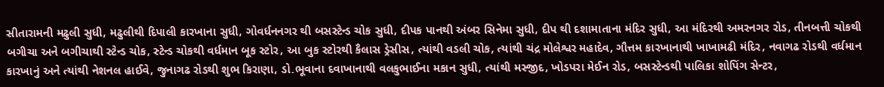સીતારામની મઢુલી સુધી, મઢુલીથી દિપાલી કારખાના સુધી, ગોવર્ધનનગર થી બસસ્ટેન્ડ ચોક સુધી, દીપક પાનથી અંબર સિનેમા સુધી, દીપ થી દશામાતાના મંદિર સુધી, આ મંદિરથી અમરનગર રોડ, તીનબત્તી ચોકથી બગીચા અને બગીચાથી સ્ટેન્ડ ચોક, સ્ટેન્ડ ચોકથી વર્ધમાન બૂક સ્ટોર, આ બુક સ્ટોરથી કૈલાસ ડ્રેસીસ, ત્યાંથી વડલી ચોક, ત્યાંથી ચંદ્ર મોલેશ્વર મહાદેવ, ગૌત્તમ કારખાનાથી ખાખામઢી મંદિર, નવાગઢ રોડથી વર્ધમાન કારખાનું અને ત્યાંથી નેશનલ હાઈવે, જુનાગઢ રોડથી શુભ કિરાણા, ડો.ભૂવાના દવાખાનાથી વલકુભાઈના મકાન સુધી, ત્યાંથી મસ્જીદ, ખોડપરા મેઈન રોડ, બસસ્ટેન્ડથી પાલિકા શોપિંગ સેન્ટર,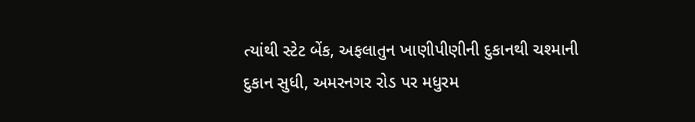ત્યાંથી સ્ટેટ બેંક, અફલાતુન ખાણીપીણીની દુકાનથી ચશ્માની દુકાન સુધી, અમરનગર રોડ પર મધુરમ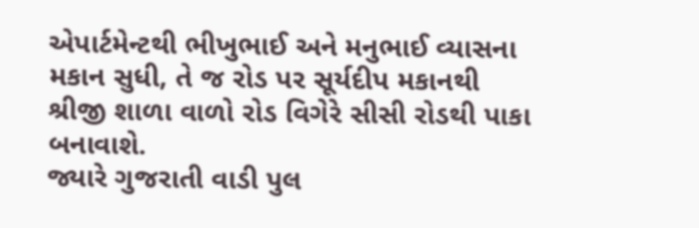એપાર્ટમેન્ટથી ભીખુભાઈ અને મનુભાઈ વ્યાસના મકાન સુધી, તે જ રોડ પર સૂર્યદીપ મકાનથી શ્રીજી શાળા વાળો રોડ વિગેરે સીસી રોડથી પાકા બનાવાશે.
જ્યારે ગુજરાતી વાડી પુલ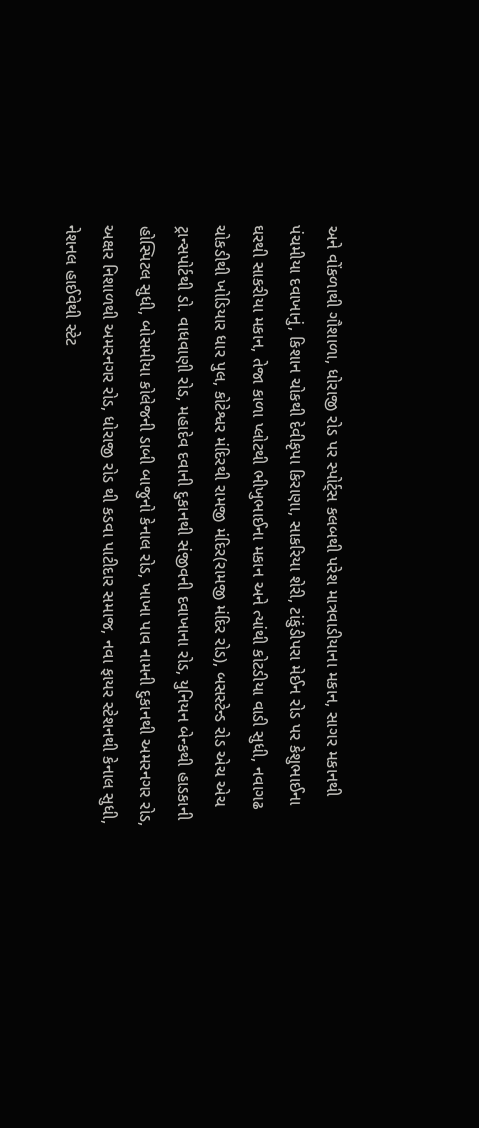અને વોંકળાથી ગૌશાળા, ધોરાજી રોડ પર સ્પોર્ટ્સ કલબથી પરેશ માત્રવાડીયાના મકાન, સાગર મકાનથી પંચમીયા દવાખાનું, કિશાન ચોકથી દેવીકૃપા કિરાણા, સાકરિયા શેરી, ટાંકુંડીપરા મેઈન રોડ પર કેશુભાઈના ઘરથી સાકરીયા મકાન, તેજા કાળા પ્લોટથી ભીખુભાઈના મકાન અને ત્યાંથી કોટડીયા વાડી સુધી, નવાગઢ ચોકડીથી ખોડિયાર ધાર પુલ, કોટેશ્વર મંદિરથી રામજી મંદિર(રામજી મંદિર રોડ), બસસ્ટેન્ડ રોડ એચ એચ ટ્રાન્સપોર્ટથી ડો. વાધવાણી રોડ, મહાદેવ દવાની દુકાનથી સંજીવની દવાખાના રોડ, યુનિયન બેન્કથી હાડકાની હોસ્પિટલ સુધી, બોસમીયા કોલેજની ડાબી બાજુનો કેનાલ રોડ, ખાખા પાવ નામની દુકાનથી અમરનગર રોડ, અક્ષર નિશાળથી અમરનગર રોડ, ધોરાજી રોડ થી કડવા પાટીદાર સમાજ, નવા ફાયર સ્ટેશનથી કેનાલ સુધી, નેશનલ હાઈવેથી સ્ટેટ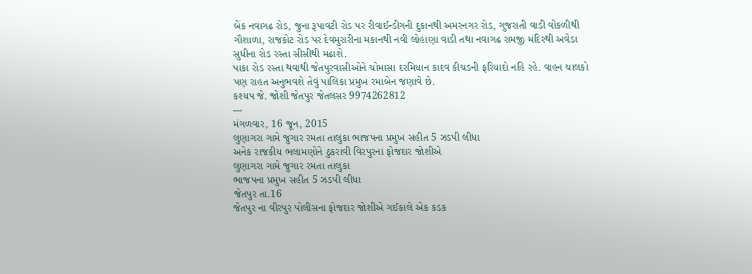બેંક નવાગઢ રોડ, જુના રૂપાવટી રોડ પર રીવાઈન્ડીગની દુકાનથી અમરનગર રોડ, ગુજરાતી વાડી વોંકળીથી ગૌશાળા, રાજકોટ રોડ પર દેવમુરારીના મકાનથી નવી લોહાણા વાડી તથા નવાગઢ રામજી મંદિરથી અવેડા સુધીના રોડ રસ્તા સીસીથી મઢાશે.
પાકા રોડ રસ્તા થવાથી જેતપુરવાસીઓને ચોમાસા દરમિયાન કાદવ કીચડની ફરિયાદો નહિ રહે. વાહન ચાલકો પણ રાહત અનુભવશે તેવું પાલિકા પ્રમુખ રમાબેન જણાવે છે.
કશ્યપ જે. જોશી જેતપુર જેતલસર 9974262812
---
મંગળવાર, 16 જૂન, 2015
લુણાગરા ગામે જુગાર રમતા તાલુકા ભાજપના પ્રમુખ સહીત 5 ઝડપી લીધા
અનેક રાજકીય ભલામણોને ઠુકરાવી વિરપુરના ફોજદાર જોશીએ
લુણાગરા ગામે જુગાર રમતા તાલુકા
ભાજપના પ્રમુખ સહીત 5 ઝડપી લીધા
જેતપુર તા.16
જેતપુર ના વીરપુર પોલીસના ફોજદાર જોશીએ ગઈકાલે એક કડક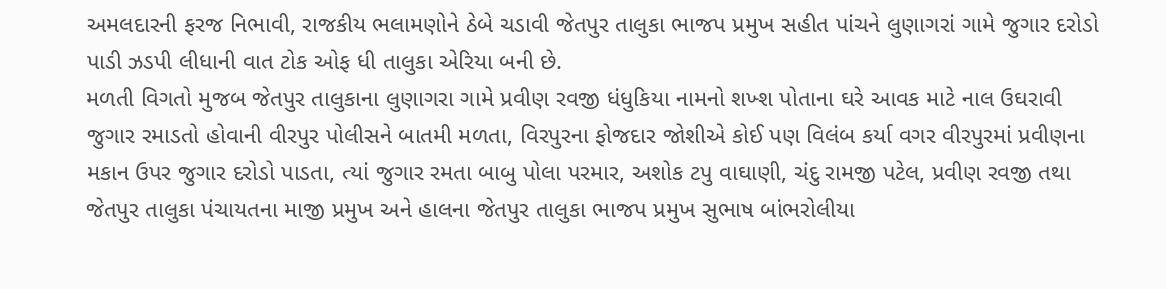અમલદારની ફરજ નિભાવી, રાજકીય ભલામણોને ઠેબે ચડાવી જેતપુર તાલુકા ભાજપ પ્રમુખ સહીત પાંચને લુણાગરાં ગામે જુગાર દરોડો પાડી ઝડપી લીધાની વાત ટોક ઓફ ધી તાલુકા એરિયા બની છે.
મળતી વિગતો મુજબ જેતપુર તાલુકાના લુણાગરા ગામે પ્રવીણ રવજી ધંધુકિયા નામનો શખ્શ પોતાના ઘરે આવક માટે નાલ ઉઘરાવી જુગાર રમાડતો હોવાની વીરપુર પોલીસને બાતમી મળતા, વિરપુરના ફોજદાર જોશીએ કોઈ પણ વિલંબ કર્યા વગર વીરપુરમાં પ્રવીણના મકાન ઉપર જુગાર દરોડો પાડતા, ત્યાં જુગાર રમતા બાબુ પોલા પરમાર, અશોક ટપુ વાઘાણી, ચંદુ રામજી પટેલ, પ્રવીણ રવજી તથા જેતપુર તાલુકા પંચાયતના માજી પ્રમુખ અને હાલના જેતપુર તાલુકા ભાજપ પ્રમુખ સુભાષ બાંભરોલીયા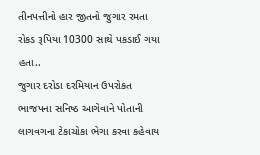તીનપત્તીનો હાર જીતનો જુગાર રમતા રોકડ રૂપિયા 10300 સાથે પકડાઈ ગયા હતા..
જુગાર દરોડા દરમિયાન ઉપરોકત ભાજપના સનિષ્ઠ આગેવાને પોતાની લાગવગના ટેકાચોકા ભેગા કરવા કહેવાય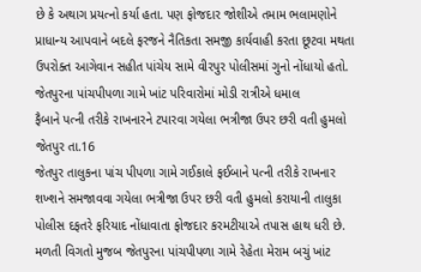છે કે અથાગ પ્રયત્નો કર્યા હતા. પણ ફોજદાર જોશીએ તમામ ભલામણોને પ્રાધાન્ય આપવાને બદલે ફરજને નૈતિકતા સમજી કાર્યવાહી કરતા છૂટવા મથતા ઉપરોક્ત આગેવાન સહીત પાંચેય સામે વીરપુર પોલીસમાં ગુનો નોંધાયો હતો.
જેતપુરના પાંચપીપળા ગામે ખાંટ પરિવારોમાં મોડી રાત્રીએ ધમાલ
ફૈબાને પત્ની તરીકે રાખનારને ટપારવા ગયેલા ભત્રીજા ઉપર છરી વતી હુમલો
જેતપુર તા.16
જેતપુર તાલુકના પાંચ પીપળા ગામે ગઈકાલે ફઈબાને પત્ની તરીકે રાખનાર શખ્શને સમજાવવા ગયેલા ભત્રીજા ઉપર છરી વતી હુમલો કરાયાની તાલુકા પોલીસ દફતરે ફરિયાદ નોંધાવાતા ફોજદાર કરમટીયાએ તપાસ હાથ ધરી છે.
મળતી વિગતો મુજબ જેતપુરના પાંચપીપળા ગામે રેહેતા મેરામ બચું ખાંટ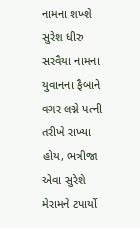નામના શખ્શે સુરેશ ધીરુ સરવૈયા નામના યુવાનના ફૈબાને વગર લગ્ને પત્ની તરીખે રાખ્યા હોય, ભત્રીજા એવા સુરેશે મેરામને ટપાર્યો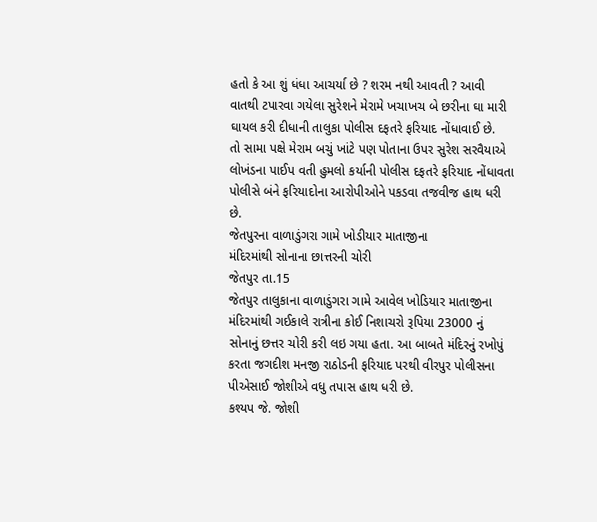હતો કે આ શું ધંધા આચર્યા છે ? શરમ નથી આવતી ? આવી વાતથી ટપારવા ગયેલા સુરેશને મેરામે ખચાખચ બે છરીના ઘા મારી ઘાયલ કરી દીધાની તાલુકા પોલીસ દફતરે ફરિયાદ નોંધાવાઈ છે.
તો સામા પક્ષે મેરામ બચું ખાંટે પણ પોતાના ઉપર સુરેશ સરવૈયાએ લોખંડના પાઈપ વતી હુમલો કર્યાની પોલીસ દફતરે ફરિયાદ નોંધાવતા પોલીસે બંને ફરિયાદોના આરોપીઓને પકડવા તજવીજ હાથ ધરી છે.
જેતપુરના વાળાડુંગરા ગામે ખોડીયાર માતાજીના
મંદિરમાંથી સોનાના છાત્તરની ચોરી
જેતપુર તા.15
જેતપુર તાલુકાના વાળાડુંગરા ગામે આવેલ ખોડિયાર માતાજીના મંદિરમાંથી ગઈકાલે રાત્રીના કોઈ નિશાચરો રૂપિયા 23000 નું સોનાનું છત્તર ચોરી કરી લઇ ગયા હતા. આ બાબતે મંદિરનું રખોપું કરતા જગદીશ મનજી રાઠોડની ફરિયાદ પરથી વીરપુર પોલીસના પીએસાઈ જોશીએ વધુ તપાસ હાથ ધરી છે.
કશ્યપ જે. જોશી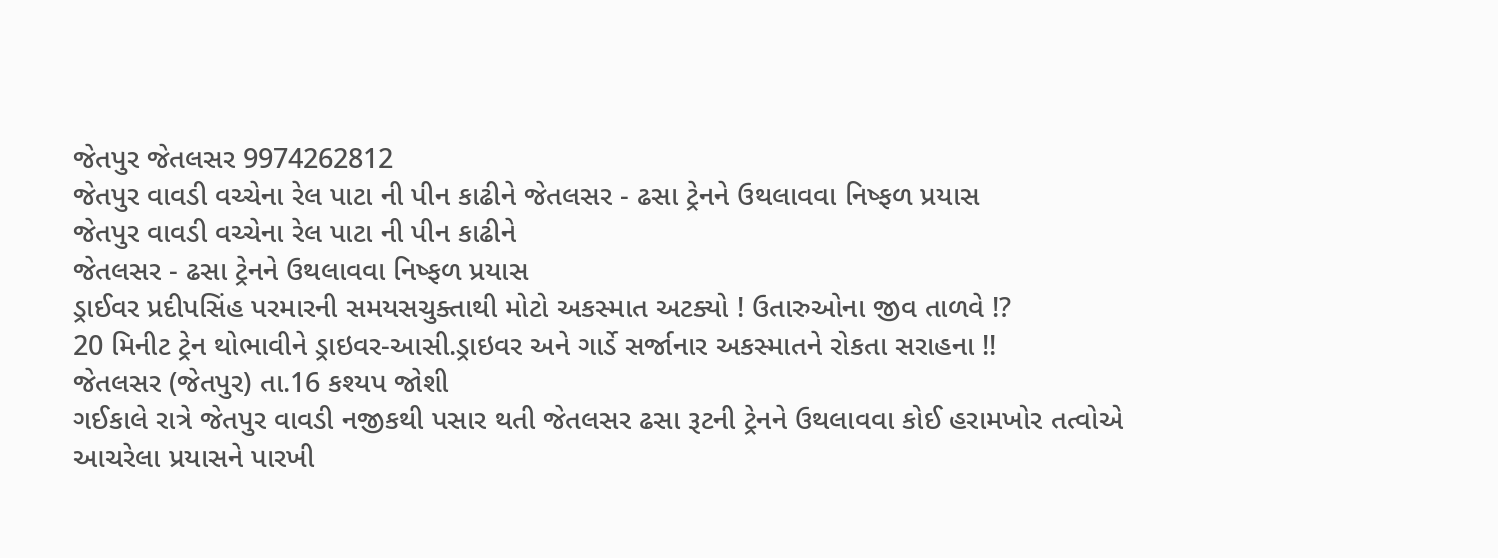જેતપુર જેતલસર 9974262812
જેતપુર વાવડી વચ્ચેના રેલ પાટા ની પીન કાઢીને જેતલસર - ઢસા ટ્રેનને ઉથલાવવા નિષ્ફળ પ્રયાસ
જેતપુર વાવડી વચ્ચેના રેલ પાટા ની પીન કાઢીને
જેતલસર - ઢસા ટ્રેનને ઉથલાવવા નિષ્ફળ પ્રયાસ
ડ્રાઈવર પ્રદીપસિંહ પરમારની સમયસચુક્તાથી મોટો અકસ્માત અટક્યો ! ઉતારુઓના જીવ તાળવે !?
20 મિનીટ ટ્રેન થોભાવીને ડ્રાઇવર-આસી.ડ્રાઇવર અને ગાર્ડે સર્જાનાર અકસ્માતને રોકતા સરાહના !!
જેતલસર (જેતપુર) તા.16 કશ્યપ જોશી
ગઈકાલે રાત્રે જેતપુર વાવડી નજીકથી પસાર થતી જેતલસર ઢસા રૂટની ટ્રેનને ઉથલાવવા કોઈ હરામખોર તત્વોએ આચરેલા પ્રયાસને પારખી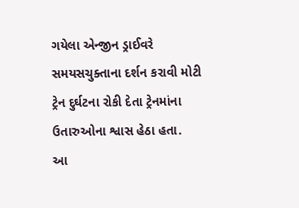ગયેલા એન્જીન ડ્રાઈવરે સમયસચુક્તાના દર્શન કરાવી મોટી ટ્રેન દુર્ઘટના રોકી દેતા ટ્રેનમાંના ઉતારુઓના શ્વાસ હેઠા હતા.
આ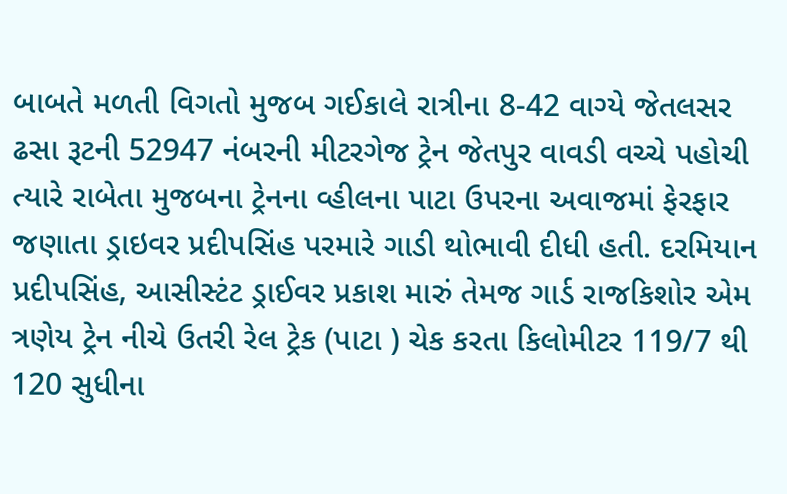બાબતે મળતી વિગતો મુજબ ગઈકાલે રાત્રીના 8-42 વાગ્યે જેતલસર ઢસા રૂટની 52947 નંબરની મીટરગેજ ટ્રેન જેતપુર વાવડી વચ્ચે પહોચી ત્યારે રાબેતા મુજબના ટ્રેનના વ્હીલના પાટા ઉપરના અવાજમાં ફેરફાર જણાતા ડ્રાઇવર પ્રદીપસિંહ પરમારે ગાડી થોભાવી દીધી હતી. દરમિયાન પ્રદીપસિંહ, આસીસ્ટંટ ડ્રાઈવર પ્રકાશ મારું તેમજ ગાર્ડ રાજકિશોર એમ ત્રણેય ટ્રેન નીચે ઉતરી રેલ ટ્રેક (પાટા ) ચેક કરતા કિલોમીટર 119/7 થી 120 સુધીના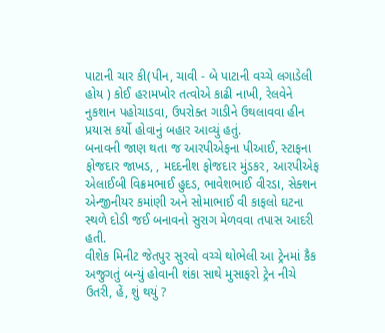પાટાની ચાર કી(પીન, ચાવી - બે પાટાની વચ્ચે લગાડેલી હોય ) કોઈ હરામખોર તત્વોએ કાઢી નાખી, રેલવેને નુકશાન પહોચાડવા, ઉપરોક્ત ગાડીને ઉથલાવવા હીન પ્રયાસ કર્યો હોવાનું બહાર આવ્યું હતું.
બનાવની જાણ થતા જ આરપીએફના પીઆઈ, સ્ટાફના ફોજદાર જાખડ, , મદદનીશ ફોજદાર મુંડકર, આરપીએફ એલાઈબી વિક્રમભાઈ હુદડ, ભાવેશભાઈ વીરડા, સેક્શન એન્જીનીયર કમાંણી અને સોમાભાઈ વી કાફલો ઘટના સ્થળે દોડી જઈ બનાવનો સુરાગ મેળવવા તપાસ આદરી હતી.
વીશેક મિનીટ જેતપુર સુરવો વચ્ચે થોભેલી આ ટ્રેનમાં કૈક અજુગતું બન્યું હોવાની શંકા સાથે મુસાફરો ટ્રેન નીચે ઉતરી, હેં, શું થયું ?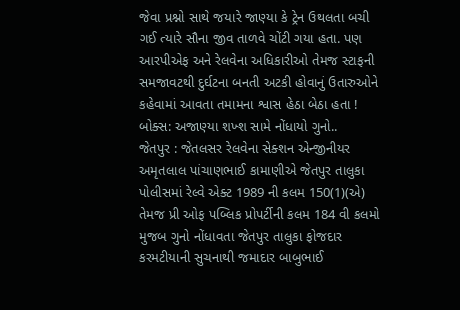જેવા પ્રશ્નો સાથે જયારે જાણ્યા કે ટ્રેન ઉથલતા બચી ગઈ ત્યારે સૌના જીવ તાળવે ચોંટી ગયા હતા. પણ આરપીએફ અને રેલવેના અધિકારીઓ તેમજ સ્ટાફની સમજાવટથી દુર્ઘટના બનતી અટકી હોવાનું ઉતારુઓને કહેવામાં આવતા તમામના શ્વાસ હેઠા બેઠા હતા !
બોક્સ: અજાણ્યા શખ્શ સામે નોંધાયો ગુનો..
જેતપુર : જેતલસર રેલવેના સેક્શન એન્જીનીયર અમૃતલાલ પાંચાણભાઈ કામાણીએ જેતપુર તાલુકા પોલીસમાં રેલ્વે એક્ટ 1989 ની કલમ 150(1)(એ) તેમજ પ્રી ઓફ પબ્લિક પ્રોપર્ટીની કલમ 184 વી કલમો મુજબ ગુનો નોંધાવતા જેતપુર તાલુકા ફોજદાર કરમટીયાની સુચનાથી જમાદાર બાબુભાઈ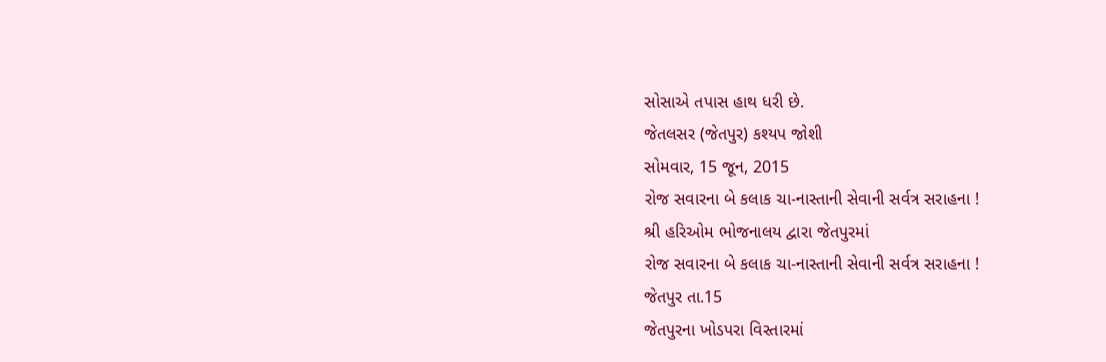સોસાએ તપાસ હાથ ધરી છે.
જેતલસર (જેતપુર) કશ્યપ જોશી
સોમવાર, 15 જૂન, 2015
રોજ સવારના બે કલાક ચા-નાસ્તાની સેવાની સર્વત્ર સરાહના !
શ્રી હરિઓમ ભોજનાલય દ્વારા જેતપુરમાં
રોજ સવારના બે કલાક ચા-નાસ્તાની સેવાની સર્વત્ર સરાહના !
જેતપુર તા.15
જેતપુરના ખોડપરા વિસ્તારમાં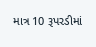માત્ર 10 રૂપરડીમાં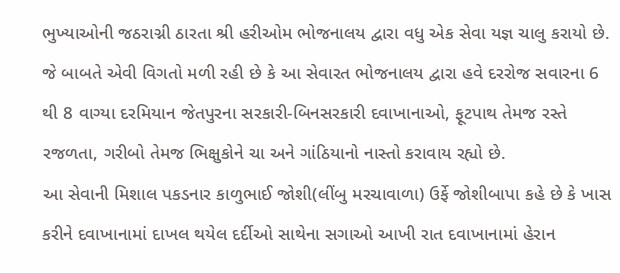ભુખ્યાઓની જઠરાગ્ની ઠારતા શ્રી હરીઓમ ભોજનાલય દ્વારા વધુ એક સેવા યજ્ઞ ચાલુ કરાયો છે. જે બાબતે એવી વિગતો મળી રહી છે કે આ સેવારત ભોજનાલય દ્વારા હવે દરરોજ સવારના 6 થી 8 વાગ્યા દરમિયાન જેતપુરના સરકારી-બિનસરકારી દવાખાનાઓ, ફૂટપાથ તેમજ રસ્તે રજળતા, ગરીબો તેમજ ભિક્ષુકોને ચા અને ગાંઠિયાનો નાસ્તો કરાવાય રહ્યો છે.
આ સેવાની મિશાલ પકડનાર કાળુભાઈ જોશી(લીંબુ મરચાવાળા) ઉર્ફે જોશીબાપા કહે છે કે ખાસ કરીને દવાખાનામાં દાખલ થયેલ દર્દીઓ સાથેના સગાઓ આખી રાત દવાખાનામાં હેરાન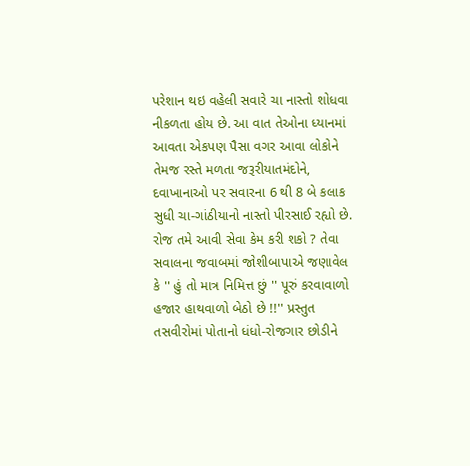પરેશાન થઇ વહેલી સવારે ચા નાસ્તો શોધવા નીકળતા હોય છે. આ વાત તેઓના ધ્યાનમાં આવતા એકપણ પૈસા વગર આવા લોકોને તેમજ રસ્તે મળતા જરૂરીયાતમંદોને, દવાખાનાઓ પર સવારના 6 થી 8 બે કલાક સુધી ચા-ગાંઠીયાનો નાસ્તો પીરસાઈ રહ્યો છે. રોજ તમે આવી સેવા કેમ કરી શકો ? તેવા સવાલના જવાબમાં જોશીબાપાએ જણાવેલ કે '' હું તો માત્ર નિમિત્ત છું '' પૂરું કરવાવાળો હજાર હાથવાળો બેઠો છે !!'' પ્રસ્તુત તસવીરોમાં પોતાનો ધંધો-રોજગાર છોડીને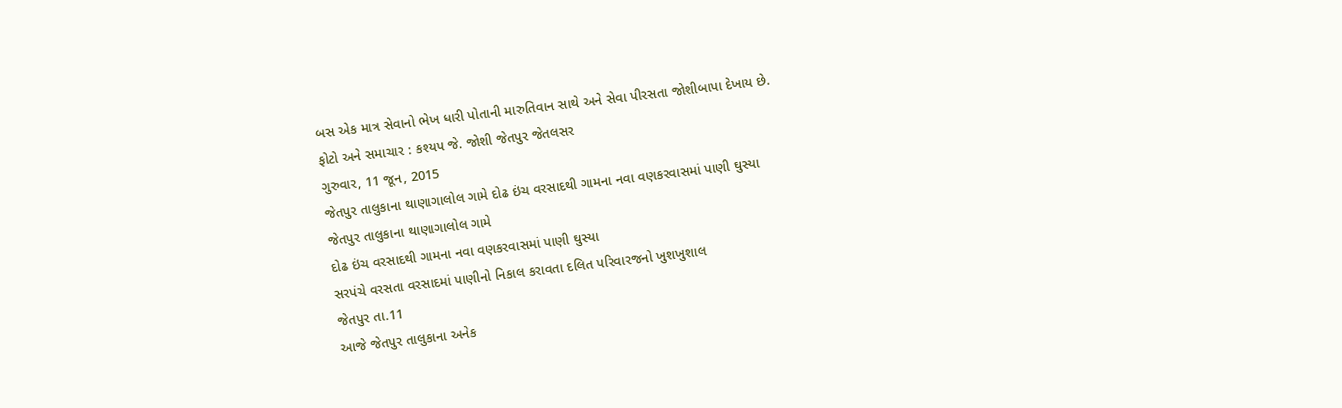બસ એક માત્ર સેવાનો ભેખ ધારી પોતાની મારુતિવાન સાથે અને સેવા પીરસતા જોશીબાપા દેખાય છે.
ફોટો અને સમાચાર : કશ્યપ જે. જોશી જેતપુર જેતલસર
ગુરુવાર, 11 જૂન, 2015
જેતપુર તાલુકાના થાણાગાલોલ ગામે દોઢ ઇંચ વરસાદથી ગામના નવા વણકરવાસમાં પાણી ઘુસ્યા
જેતપુર તાલુકાના થાણાગાલોલ ગામે
દોઢ ઇંચ વરસાદથી ગામના નવા વણકરવાસમાં પાણી ઘુસ્યા
સરપંચે વરસતા વરસાદમાં પાણીનો નિકાલ કરાવતા દલિત પરિવારજનો ખુશખુશાલ
જેતપુર તા.11
આજે જેતપુર તાલુકાના અનેક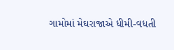ગામોમાં મેઘરાજાએ ધીમી-વધતી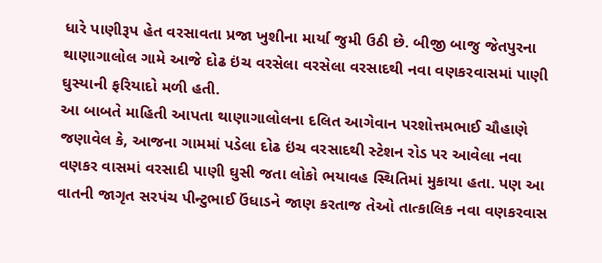ધારે પાણીરૂપ હેત વરસાવતા પ્રજા ખુશીના માર્યા જુમી ઉઠી છે. બીજી બાજુ જેતપુરના થાણાગાલોલ ગામે આજે દોઢ ઇંચ વરસેલા વરસેલા વરસાદથી નવા વણકરવાસમાં પાણી ઘુસ્યાની ફરિયાદો મળી હતી.
આ બાબતે માહિતી આપતા થાણાગાલોલના દલિત આગેવાન પરશોત્તમભાઈ ચૌહાણે જણાવેલ કે, આજના ગામમાં પડેલા દોઢ ઇંચ વરસાદથી સ્ટેશન રોડ પર આવેલા નવા વણકર વાસમાં વરસાદી પાણી ઘુસી જતા લોકો ભયાવહ સ્થિતિમાં મુકાયા હતા. પણ આ વાતની જાગૃત સરપંચ પીન્ટુભાઈ ઉંધાડને જાણ કરતાજ તેઓ તાત્કાલિક નવા વણકરવાસ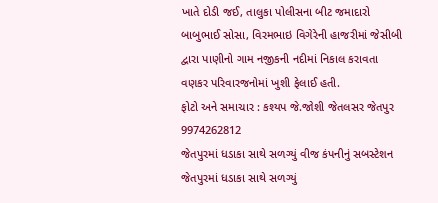ખાતે દોડી જઈ, તાલુકા પોલીસના બીટ જમાદારો બાબુભાઈ સોસા, વિરમભાઇ વિગેરેની હાજરીમાં જેસીબી દ્વારા પાણીનો ગામ નજીકની નદીમાં નિકાલ કરાવતા વણકર પરિવારજનોમાં ખુશી ફેલાઈ હતી.
ફોટો અને સમાચાર : કશ્યપ જે.જોશી જેતલસર જેતપુર 9974262812
જેતપુરમાં ધડાકા સાથે સળગ્યું વીજ કંપનીનું સબસ્ટેશન
જેતપુરમાં ધડાકા સાથે સળગ્યું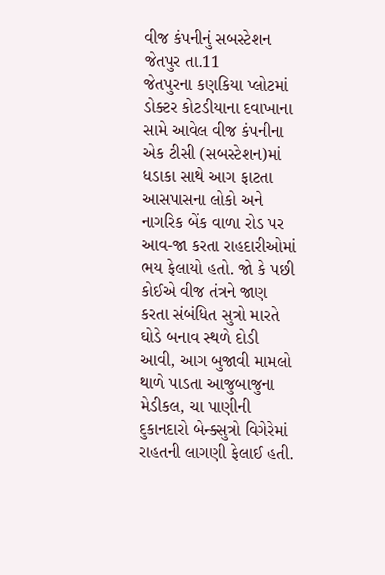વીજ કંપનીનું સબસ્ટેશન
જેતપુર તા.11
જેતપુરના કણકિયા પ્લોટમાં ડોક્ટર કોટડીયાના દવાખાના સામે આવેલ વીજ કંપનીના એક ટીસી (સબસ્ટેશન)માં ધડાકા સાથે આગ ફાટતા આસપાસના લોકો અને નાગરિક બેંક વાળા રોડ પર આવ-જા કરતા રાહદારીઓમાં ભય ફેલાયો હતો. જો કે પછી કોઈએ વીજ તંત્રને જાણ કરતા સંબંધિત સુત્રો મારતે ઘોડે બનાવ સ્થળે દોડી આવી, આગ બુજાવી મામલો થાળે પાડતા આજુબાજુના મેડીકલ, ચા પાણીની દુકાનદારો બેન્ક્સુત્રો વિગેરેમાં રાહતની લાગણી ફેલાઈ હતી.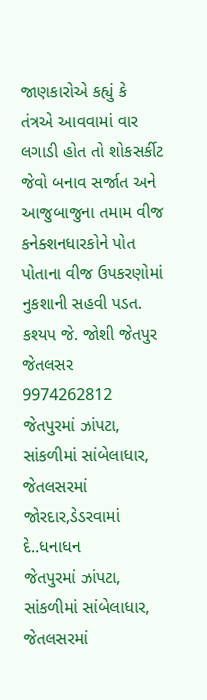જાણકારોએ કહ્યું કે તંત્રએ આવવામાં વાર લગાડી હોત તો શોકસર્કીટ જેવો બનાવ સર્જાત અને આજુબાજુના તમામ વીજ કનેક્શનધારકોને પોત પોતાના વીજ ઉપકરણોમાં નુકશાની સહવી પડત.
કશ્યપ જે. જોશી જેતપુર જેતલસર 9974262812
જેતપુરમાં ઝાંપટા, સાંકળીમાં સાંબેલાધાર, જેતલસરમાં જોરદાર,ડેડરવામાં દે..ધનાધન
જેતપુરમાં ઝાંપટા, સાંકળીમાં સાંબેલાધાર,
જેતલસરમાં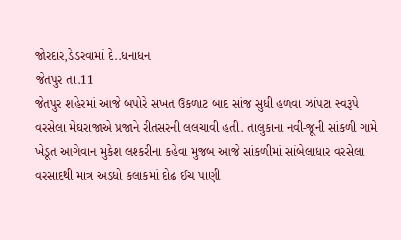જોરદાર,ડેડરવામાં દે..ધનાધન
જેતપુર તા.11
જેતપુર શહેરમાં આજે બપોરે સખત ઉકળાટ બાદ સાંજ સુધી હળવા ઝાંપટા સ્વરૂપે વરસેલા મેઘરાજાએ પ્રજાને રીતસરની લલચાવી હતી. તાલુકાના નવી-જૂની સાંકળી ગામે ખેડૂત આગેવાન મુકેશ લશ્કરીના કહેવા મુજબ આજે સાંકળીમાં સાંબેલાધાર વરસેલા વરસાદથી માત્ર અડધો કલાકમાં દોઢ ઈચ પાણી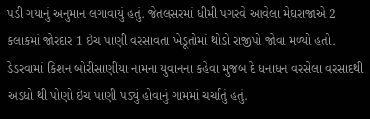પડી ગયાનું અનુમાન લગાવાયું હતું. જેતલસરમાં ધીમી પગરવે આવેલા મેઘરાજાએ 2 કલાકમાં જોરદાર 1 ઇંચ પાણી વરસાવતા ખેડૂતોમાં થોડો રાજીપો જોવા મળ્યો હતો. ડેડરવામાં કિશન બોરીસાણીયા નામના યુવાનના કહેવા મુજબ દે ધનાધન વરસેલા વરસાદથી અડધો થી પોણો ઇંચ પાણી પડ્યું હોવાનું ગામમાં ચર્ચાતું હતું.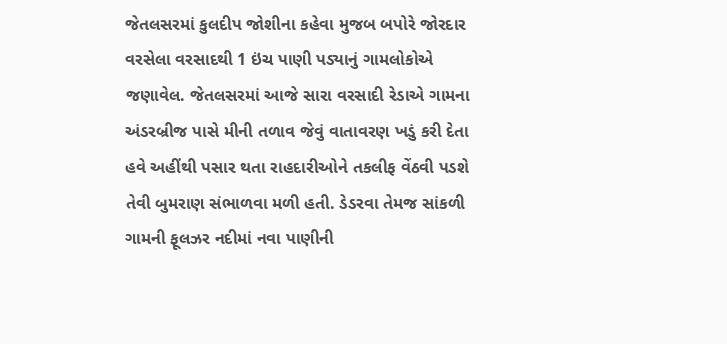જેતલસરમાં કુલદીપ જોશીના કહેવા મુજબ બપોરે જોરદાર વરસેલા વરસાદથી 1 ઇંચ પાણી પડ્યાનું ગામલોકોએ જણાવેલ. જેતલસરમાં આજે સારા વરસાદી રેડાએ ગામના અંડરબ્રીજ પાસે મીની તળાવ જેવું વાતાવરણ ખડું કરી દેતા હવે અહીંથી પસાર થતા રાહદારીઓને તકલીફ વેંઠવી પડશે તેવી બુમરાણ સંભાળવા મળી હતી. ડેડરવા તેમજ સાંકળી ગામની ફૂલઝર નદીમાં નવા પાણીની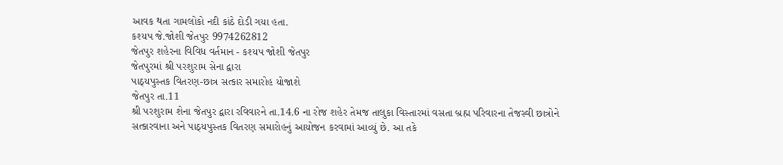આવક થતા ગામલોકો નદી કાંઠે દોડી ગયા હતા.
કશ્યપ જે.જોશી જેતપુર 9974262812
જેતપુર શહેરના વિવિધ વર્તમાન - કશ્યપ જોશી જેતપુર
જેતપુરમાં શ્રી પરશુરામ સેના દ્વારા
પાઠ્યપુસ્તક વિતરણ-છાત્ર સત્કાર સમારોહ યોજાશે
જેતપુર તા.11
શ્રી પરશુરામ શેના જેતપુર દ્વારા રવિવારને તા.14.6 ના રોજ શહેર તેમજ તાલુકા વિસ્તારમાં વસતા બ્રહ્મ પરિવારના તેજસ્વી છાત્રોને સત્કારવાના અને પાઠ્યપુસ્તક વિતરણ સમારોહનું આયોજન કરવામાં આવ્યું છે. આ તકે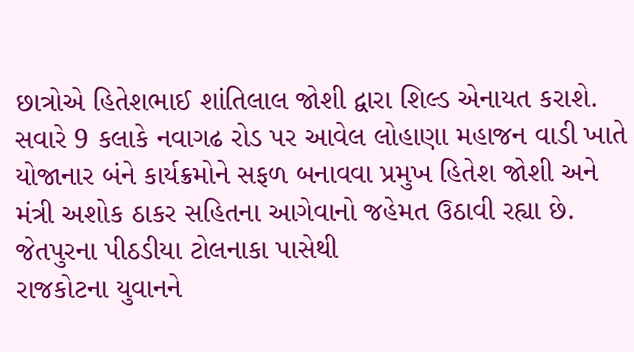છાત્રોએ હિતેશભાઈ શાંતિલાલ જોશી દ્વારા શિલ્ડ એનાયત કરાશે.
સવારે 9 કલાકે નવાગઢ રોડ પર આવેલ લોહાણા મહાજન વાડી ખાતે યોજાનાર બંને કાર્યક્રમોને સફળ બનાવવા પ્રમુખ હિતેશ જોશી અને મંત્રી અશોક ઠાકર સહિતના આગેવાનો જહેમત ઉઠાવી રહ્યા છે.
જેતપુરના પીઠડીયા ટોલનાકા પાસેથી
રાજકોટના યુવાનને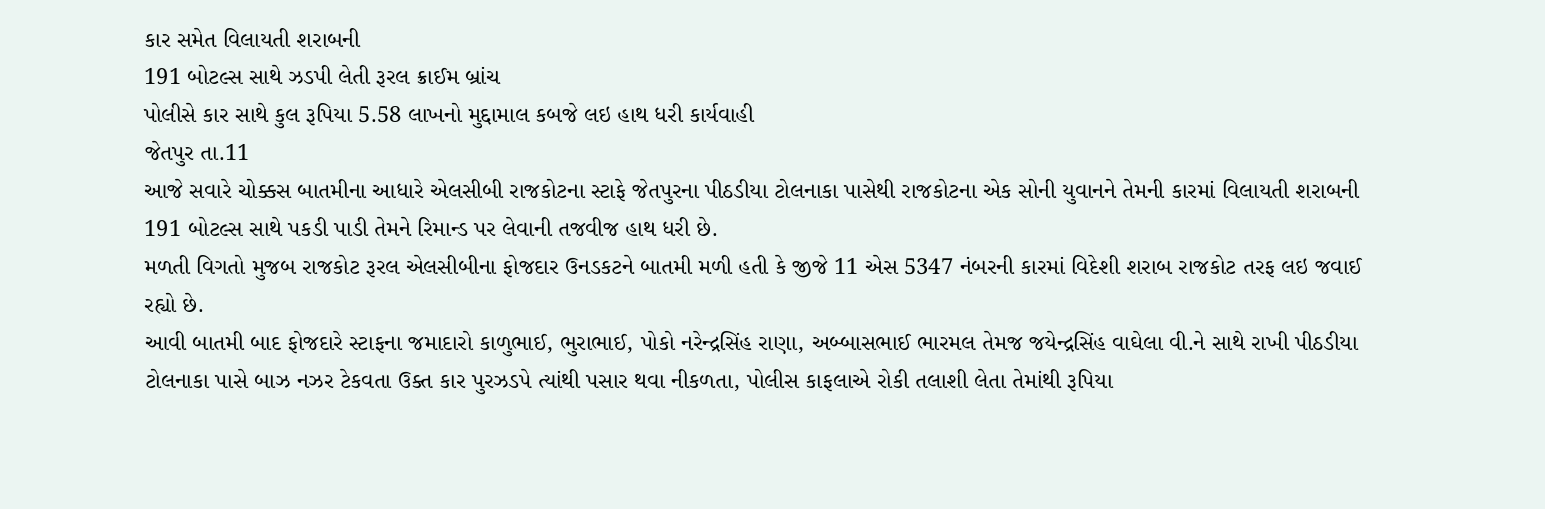કાર સમેત વિલાયતી શરાબની
191 બોટલ્સ સાથે ઝડપી લેતી રૂરલ ક્રાઈમ બ્રાંચ
પોલીસે કાર સાથે કુલ રૂપિયા 5.58 લાખનો મુદ્દામાલ કબજે લઇ હાથ ધરી કાર્યવાહી
જેતપુર તા.11
આજે સવારે ચોક્કસ બાતમીના આધારે એલસીબી રાજકોટના સ્ટાફે જેતપુરના પીઠડીયા ટોલનાકા પાસેથી રાજકોટના એક સોની યુવાનને તેમની કારમાં વિલાયતી શરાબની 191 બોટલ્સ સાથે પકડી પાડી તેમને રિમાન્ડ પર લેવાની તજવીજ હાથ ધરી છે.
મળતી વિગતો મુજબ રાજકોટ રૂરલ એલસીબીના ફોજદાર ઉનડકટને બાતમી મળી હતી કે જીજે 11 એસ 5347 નંબરની કારમાં વિદેશી શરાબ રાજકોટ તરફ લઇ જવાઈ રહ્યો છે.
આવી બાતમી બાદ ફોજદારે સ્ટાફના જમાદારો કાળુભાઈ, ભુરાભાઈ, પોકો નરેન્દ્રસિંહ રાણા, અબ્બાસભાઈ ભારમલ તેમજ જયેન્દ્રસિંહ વાઘેલા વી.ને સાથે રાખી પીઠડીયા ટોલનાકા પાસે બાઝ નઝર ટેકવતા ઉક્ત કાર પુરઝડપે ત્યાંથી પસાર થવા નીકળતા, પોલીસ કાફલાએ રોકી તલાશી લેતા તેમાંથી રૂપિયા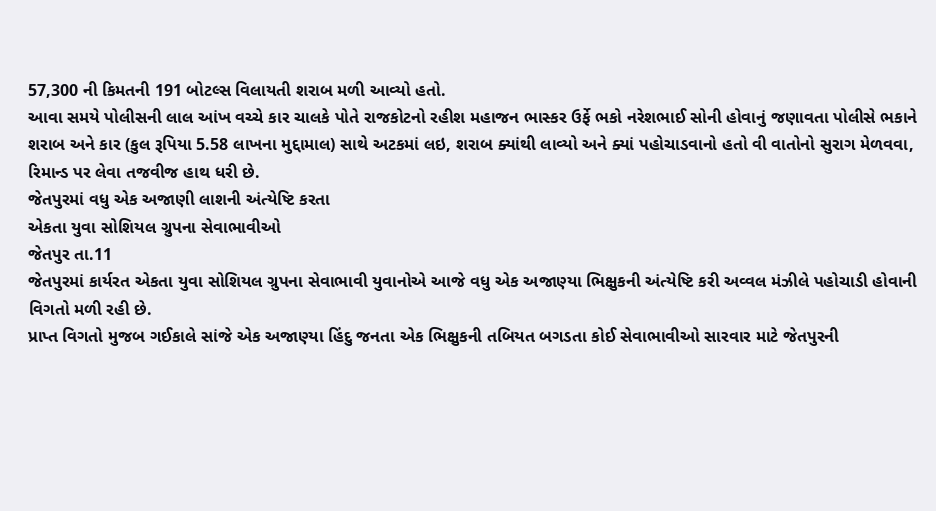57,300 ની કિમતની 191 બોટલ્સ વિલાયતી શરાબ મળી આવ્યો હતો.
આવા સમયે પોલીસની લાલ આંખ વચ્ચે કાર ચાલકે પોતે રાજકોટનો રહીશ મહાજન ભાસ્કર ઉર્ફે ભકો નરેશભાઈ સોની હોવાનું જણાવતા પોલીસે ભકાને શરાબ અને કાર (કુલ રૂપિયા 5.58 લાખના મુદ્દામાલ) સાથે અટકમાં લઇ, શરાબ ક્યાંથી લાવ્યો અને ક્યાં પહોચાડવાનો હતો વી વાતોનો સુરાગ મેળવવા, રિમાન્ડ પર લેવા તજવીજ હાથ ધરી છે.
જેતપુરમાં વધુ એક અજાણી લાશની અંત્યેષ્ટિ કરતા
એકતા યુવા સોશિયલ ગ્રુપના સેવાભાવીઓ
જેતપુર તા.11
જેતપુરમાં કાર્યરત એકતા યુવા સોશિયલ ગ્રુપના સેવાભાવી યુવાનોએ આજે વધુ એક અજાણ્યા ભિક્ષુકની અંત્યેષ્ટિ કરી અવ્વલ મંઝીલે પહોચાડી હોવાની વિગતો મળી રહી છે.
પ્રાપ્ત વિગતો મુજબ ગઈકાલે સાંજે એક અજાણ્યા હિંદુ જનતા એક ભિક્ષુકની તબિયત બગડતા કોઈ સેવાભાવીઓ સારવાર માટે જેતપુરની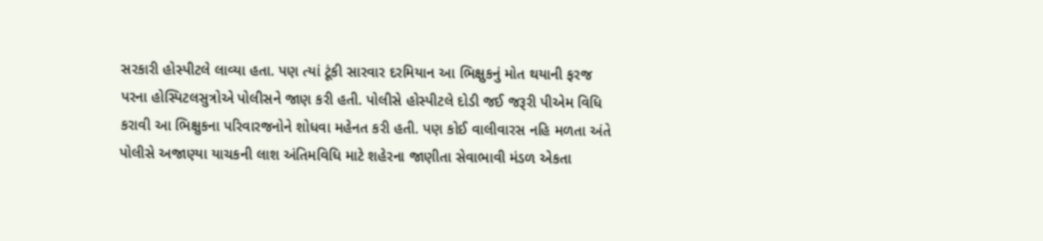સરકારી હોસ્પીટલે લાવ્યા હતા. પણ ત્યાં ટૂંકી સારવાર દરમિયાન આ ભિક્ષુકનું મોત થયાની ફરજ પરના હોસ્પિટલસુત્રોએ પોલીસને જાણ કરી હતી. પોલીસે હોસ્પીટલે દોડી જઈ જરૂરી પીએમ વિધિ કરાવી આ ભિક્ષુકના પરિવારજનોને શોધવા મહેનત કરી હતી. પણ કોઈ વાલીવારસ નહિ મળતા અંતે પોલીસે અજાણ્યા યાચકની લાશ અંતિમવિધિ માટે શહેરના જાણીતા સેવાભાવી મંડળ એકતા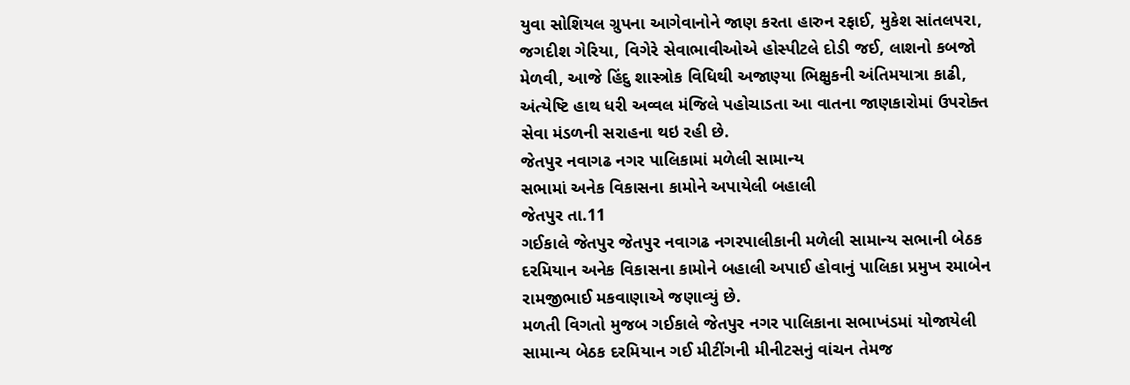યુવા સોશિયલ ગ્રુપના આગેવાનોને જાણ કરતા હારુન રફાઈ, મુકેશ સાંતલપરા, જગદીશ ગેરિયા, વિગેરે સેવાભાવીઓએ હોસ્પીટલે દોડી જઈ, લાશનો કબજો મેળવી, આજે હિંદુ શાસ્ત્રોક વિધિથી અજાણ્યા ભિક્ષુકની અંતિમયાત્રા કાઢી, અંત્યેષ્ટિ હાથ ધરી અવ્વલ મંજિલે પહોચાડતા આ વાતના જાણકારોમાં ઉપરોક્ત સેવા મંડળની સરાહના થઇ રહી છે.
જેતપુર નવાગઢ નગર પાલિકામાં મળેલી સામાન્ય
સભામાં અનેક વિકાસના કામોને અપાયેલી બહાલી
જેતપુર તા.11
ગઈકાલે જેતપુર જેતપુર નવાગઢ નગરપાલીકાની મળેલી સામાન્ય સભાની બેઠક દરમિયાન અનેક વિકાસના કામોને બહાલી અપાઈ હોવાનું પાલિકા પ્રમુખ રમાબેન રામજીભાઈ મકવાણાએ જણાવ્યું છે.
મળતી વિગતો મુજબ ગઈકાલે જેતપુર નગર પાલિકાના સભાખંડમાં યોજાયેલી સામાન્ય બેઠક દરમિયાન ગઈ મીટીંગની મીનીટસનું વાંચન તેમજ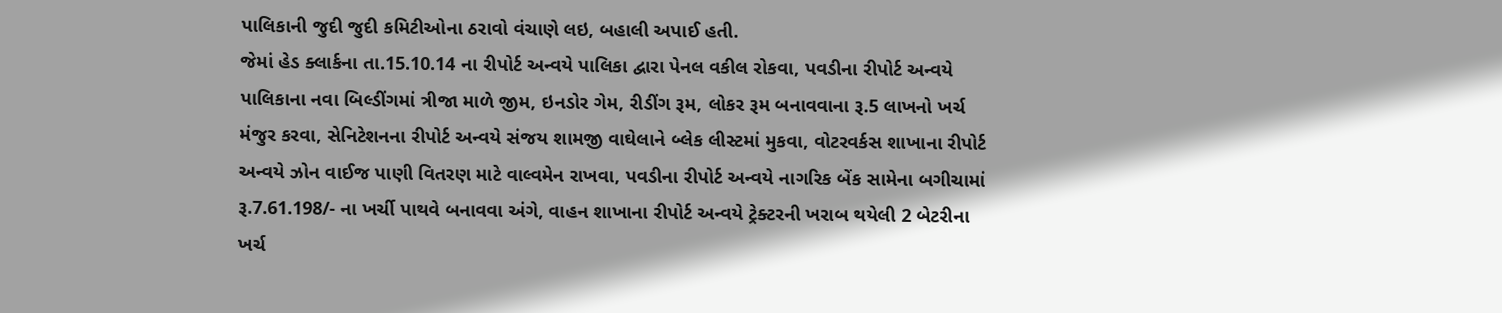પાલિકાની જુદી જુદી કમિટીઓના ઠરાવો વંચાણે લઇ, બહાલી અપાઈ હતી.
જેમાં હેડ ક્લાર્કના તા.15.10.14 ના રીપોર્ટ અન્વયે પાલિકા દ્વારા પેનલ વકીલ રોકવા, પવડીના રીપોર્ટ અન્વયે પાલિકાના નવા બિલ્ડીંગમાં ત્રીજા માળે જીમ, ઇનડોર ગેમ, રીડીંગ રૂમ, લોકર રૂમ બનાવવાના રૂ.5 લાખનો ખર્ચ મંજુર કરવા, સેનિટેશનના રીપોર્ટ અન્વયે સંજય શામજી વાઘેલાને બ્લેક લીસ્ટમાં મુકવા, વોટરવર્કસ શાખાના રીપોર્ટ અન્વયે ઝોન વાઈજ પાણી વિતરણ માટે વાલ્વમેન રાખવા, પવડીના રીપોર્ટ અન્વયે નાગરિક બેંક સામેના બગીચામાં રૂ.7.61.198/- ના ખર્ચી પાથવે બનાવવા અંગે, વાહન શાખાના રીપોર્ટ અન્વયે ટ્રેક્ટરની ખરાબ થયેલી 2 બેટરીના ખર્ચ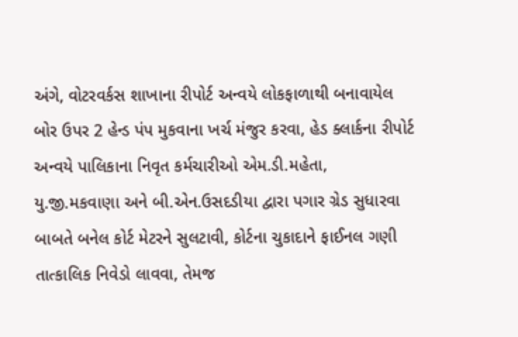અંગે, વોટરવર્કસ શાખાના રીપોર્ટ અન્વયે લોકફાળાથી બનાવાયેલ બોર ઉપર 2 હેન્ડ પંપ મુકવાના ખર્ચ મંજુર કરવા, હેડ ક્લાર્કના રીપોર્ટ અન્વયે પાલિકાના નિવૃત કર્મચારીઓ એમ.ડી.મહેતા, યુ.જી.મકવાણા અને બી.એન.ઉસદડીયા દ્વારા પગાર ગ્રેડ સુધારવા બાબતે બનેલ કોર્ટ મેટરને સુલટાવી, કોર્ટના ચુકાદાને ફાઈનલ ગણી તાત્કાલિક નિવેડો લાવવા, તેમજ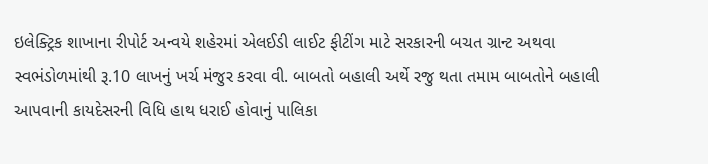ઇલેક્ટ્રિક શાખાના રીપોર્ટ અન્વયે શહેરમાં એલઈડી લાઈટ ફીટીંગ માટે સરકારની બચત ગ્રાન્ટ અથવા સ્વભંડોળમાંથી રૂ.10 લાખનું ખર્ચ મંજુર કરવા વી. બાબતો બહાલી અર્થે રજુ થતા તમામ બાબતોને બહાલી આપવાની કાયદેસરની વિધિ હાથ ધરાઈ હોવાનું પાલિકા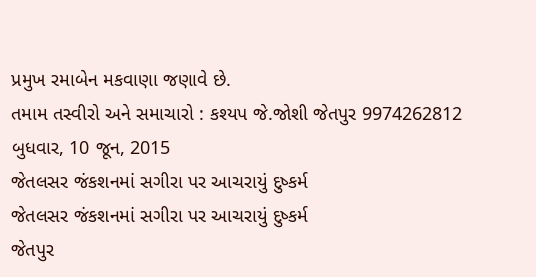પ્રમુખ રમાબેન મકવાણા જણાવે છે.
તમામ તસ્વીરો અને સમાચારો : કશ્યપ જે.જોશી જેતપુર 9974262812
બુધવાર, 10 જૂન, 2015
જેતલસર જંકશનમાં સગીરા પર આચરાયું દુષ્કર્મ
જેતલસર જંકશનમાં સગીરા પર આચરાયું દુષ્કર્મ
જેતપુર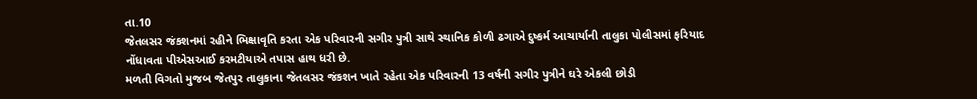તા.10
જેતલસર જંકશનમાં રહીને ભિક્ષાવૃતિ કરતા એક પરિવારની સગીર પુત્રી સાથે સ્થાનિક કોળી ઢગાએ દુષ્કર્મ આચાર્યાની તાલુકા પોલીસમાં ફરિયાદ નોંધાવતા પીએસઆઈ કરમટીયાએ તપાસ હાથ ધરી છે.
મળતી વિગતો મુજબ જેતપુર તાલુકાના જેતલસર જંકશન ખાતે રહેતા એક પરિવારની 13 વર્ષની સગીર પુત્રીને ઘરે એકલી છોડી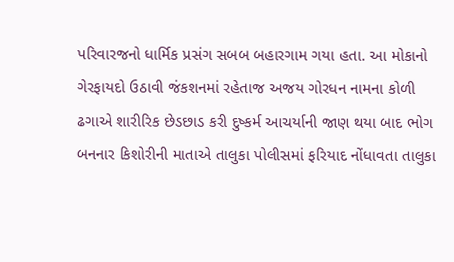પરિવારજનો ધાર્મિક પ્રસંગ સબબ બહારગામ ગયા હતા. આ મોકાનો ગેરફાયદો ઉઠાવી જંકશનમાં રહેતાજ અજય ગોરધન નામના કોળી ઢગાએ શારીરિક છેડછાડ કરી દુષ્કર્મ આચર્યાની જાણ થયા બાદ ભોગ બનનાર કિશોરીની માતાએ તાલુકા પોલીસમાં ફરિયાદ નોંધાવતા તાલુકા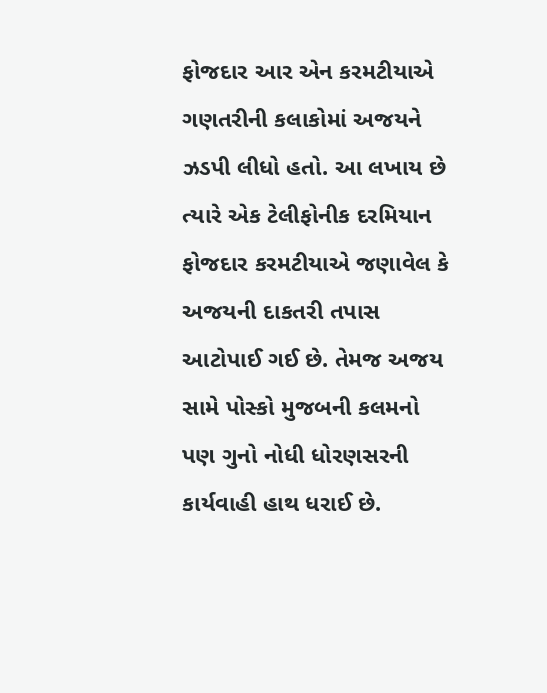ફોજદાર આર એન કરમટીયાએ ગણતરીની કલાકોમાં અજયને ઝડપી લીધો હતો. આ લખાય છે ત્યારે એક ટેલીફોનીક દરમિયાન ફોજદાર કરમટીયાએ જણાવેલ કે અજયની દાકતરી તપાસ આટોપાઈ ગઈ છે. તેમજ અજય સામે પોસ્કો મુજબની કલમનો પણ ગુનો નોધી ધોરણસરની કાર્યવાહી હાથ ધરાઈ છે.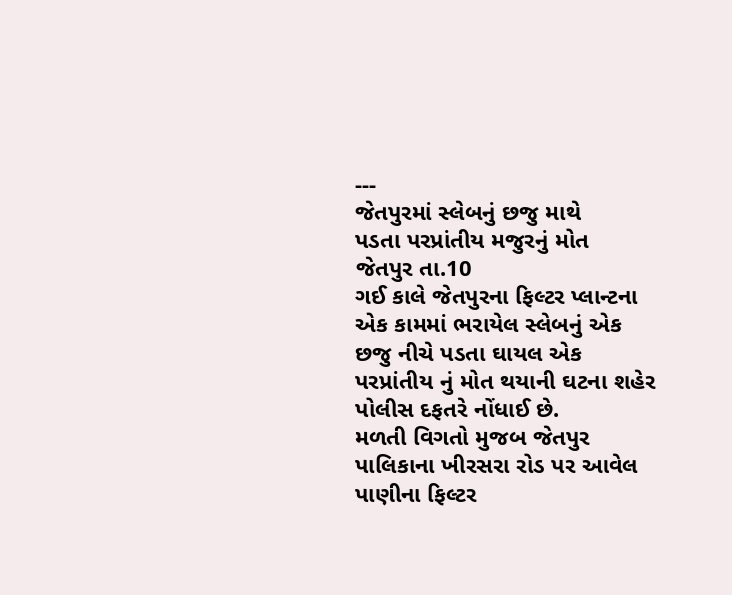---
જેતપુરમાં સ્લેબનું છજુ માથે
પડતા પરપ્રાંતીય મજુરનું મોત
જેતપુર તા.10
ગઈ કાલે જેતપુરના ફિલ્ટર પ્લાન્ટના એક કામમાં ભરાયેલ સ્લેબનું એક છજુ નીચે પડતા ઘાયલ એક પરપ્રાંતીય નું મોત થયાની ઘટના શહેર પોલીસ દફતરે નોંધાઈ છે.
મળતી વિગતો મુજબ જેતપુર પાલિકાના ખીરસરા રોડ પર આવેલ પાણીના ફિલ્ટર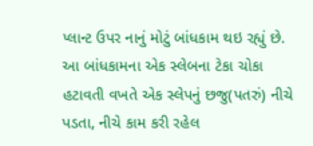પ્લાન્ટ ઉપર નાનું મોટું બાંધકામ થઇ રહ્યું છે. આ બાંધકામના એક સ્લેબના ટેકા ચોકા હટાવતી વખતે એક સ્લેપનું છજુ(પતરું) નીચે પડતા, નીચે કામ કરી રહેલ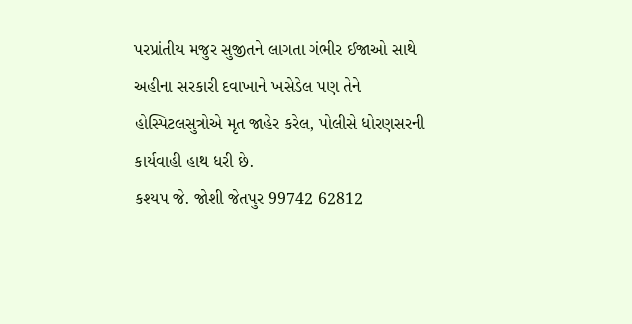પરપ્રાંતીય મજુર સુજીતને લાગતા ગંભીર ઈજાઓ સાથે અહીના સરકારી દવાખાને ખસેડેલ પણ તેને હોસ્પિટલસુત્રોએ મૃત જાહેર કરેલ, પોલીસે ધોરણસરની કાર્યવાહી હાથ ધરી છે.
કશ્યપ જે. જોશી જેતપુર 99742 62812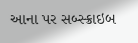આના પર સબ્સ્ક્રાઇબ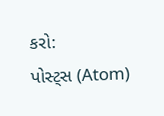કરો:
પોસ્ટ્સ (Atom)